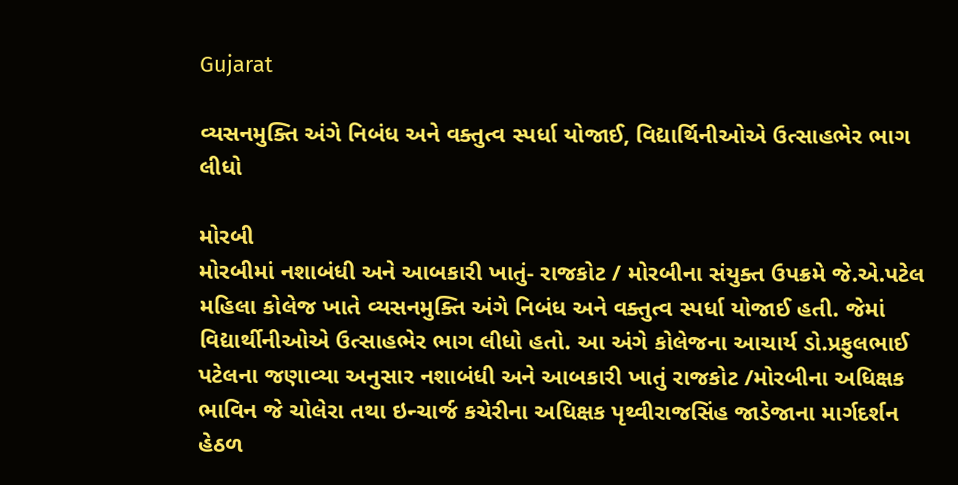Gujarat

વ્યસનમુક્તિ અંગે નિબંધ અને વક્તુત્વ સ્પર્ધા યોજાઈ, વિદ્યાર્થિનીઓએ ઉત્સાહભેર ભાગ લીધો

મોરબી
મોરબીમાં નશાબંધી અને આબકારી ખાતું- રાજકોટ / મોરબીના સંયુક્ત ઉપક્રમે જે.એ.પટેલ મહિલા કોલેજ ખાતે વ્યસનમુક્તિ અંગે નિબંધ અને વક્તુત્વ સ્પર્ધા યોજાઈ હતી. જેમાં વિદ્યાર્થીનીઓએ ઉત્સાહભેર ભાગ લીધો હતો. આ અંગે કોલેજના આચાર્ય ડો.પ્રફુલભાઈ પટેલના જણાવ્યા અનુસાર નશાબંધી અને આબકારી ખાતું રાજકોટ /મોરબીના અધિક્ષક ભાવિન જે ચોલેરા તથા ઇન્ચાર્જ કચેરીના અધિક્ષક પૃથ્વીરાજસિંહ જાડેજાના માર્ગદર્શન હેઠળ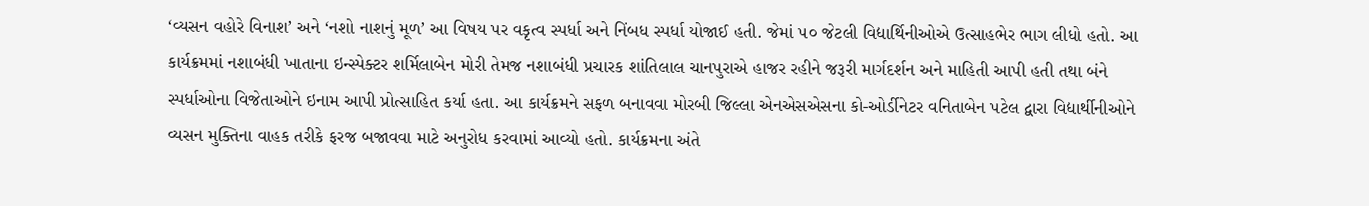‘વ્યસન વહોરે વિનાશ’ અને ‘નશો નાશનું મૂળ’ આ વિષય પર વકૃત્વ સ્પર્ધા અને નિંબધ સ્પર્ધા યોજાઈ હતી. જેમાં ૫૦ જેટલી વિદ્યાર્થિનીઓએ ઉત્સાહભેર ભાગ લીધો હતો. આ કાર્યક્રમમાં નશાબંધી ખાતાના ઇન્સ્પેક્ટર શર્મિલાબેન મોરી તેમજ નશાબંધી પ્રચારક શાંતિલાલ ચાનપુરાએ હાજર રહીને જરૂરી માર્ગદર્શન અને માહિતી આપી હતી તથા બંને સ્પર્ધાઓના વિજેતાઓને ઇનામ આપી પ્રોત્સાહિત કર્યા હતા. આ કાર્યક્રમને સફળ બનાવવા મોરબી જિલ્લા એનએસએસના કો-ઓર્ડીનેટર વનિતાબેન પટેલ દ્વારા વિદ્યાર્થીનીઓને વ્યસન મુક્તિના વાહક તરીકે ફરજ બજાવવા માટે અનુરોધ કરવામાં આવ્યો હતો. કાર્યક્રમના અંતે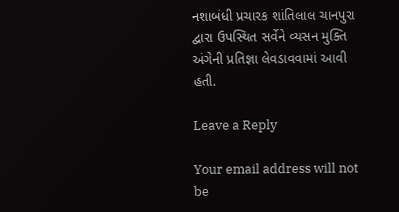નશાબંધી પ્રચારક શાંતિલાલ ચાનપુરા દ્વારા ઉપસ્થિત સર્વેને વ્યસન મુક્તિ અંગેની પ્રતિજ્ઞા લેવડાવવામાં આવી હતી.

Leave a Reply

Your email address will not be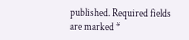published. Required fields are marked *